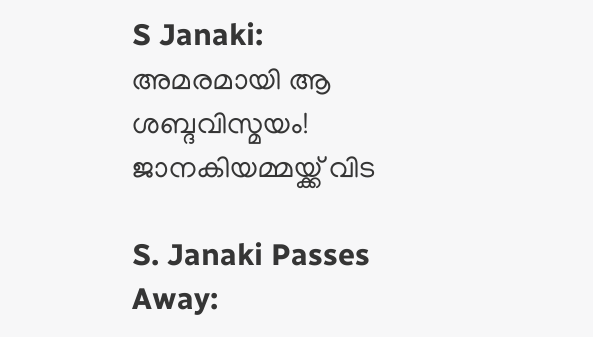S Janaki: അമരമായി ആ ശബ്ദവിസ്മയം! ജാനകിയമ്മയ്ക്ക് വിട

S. Janaki Passes Away: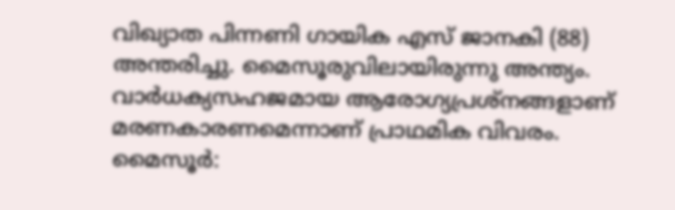വിഖ്യാത പിന്നണി ഗായിക എസ് ജാനകി (88) അന്തരിച്ചു. മൈസൂരുവിലായിരുന്നു അന്ത്യം. വാര്‍ധക്യസഹജമായ ആരോഗ്യപ്രശ്‌നങ്ങളാണ് മരണകാരണമെന്നാണ് പ്രാഥമിക വിവരം. മൈസൂര്‍: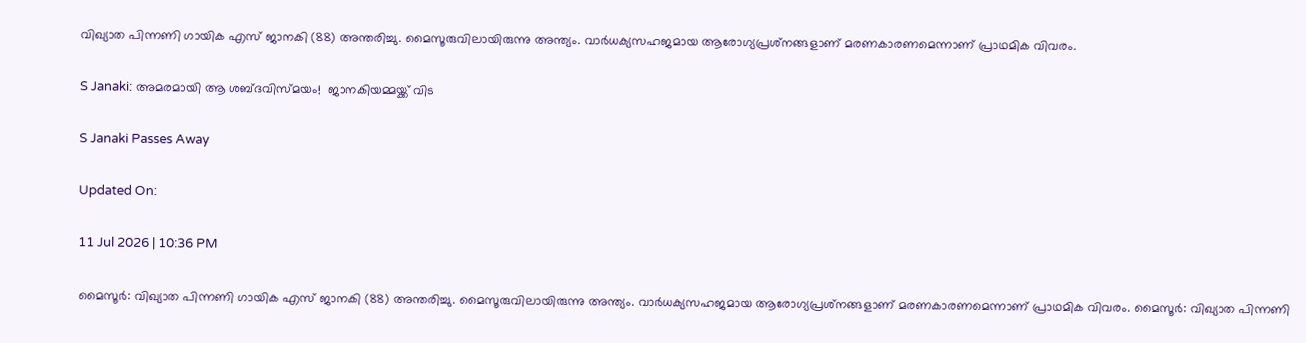വിഖ്യാത പിന്നണി ഗായിക എസ് ജാനകി (88) അന്തരിച്ചു. മൈസൂരുവിലായിരുന്നു അന്ത്യം. വാര്‍ധക്യസഹജമായ ആരോഗ്യപ്രശ്‌നങ്ങളാണ് മരണകാരണമെന്നാണ് പ്രാഥമിക വിവരം.

S Janaki: അമരമായി ആ ശബ്ദവിസ്മയം!  ജാനകിയമ്മയ്ക്ക് വിട

S Janaki Passes Away

Updated On:

11 Jul 2026 | 10:36 PM

മൈസൂര്‍: വിഖ്യാത പിന്നണി ഗായിക എസ് ജാനകി (88) അന്തരിച്ചു. മൈസൂരുവിലായിരുന്നു അന്ത്യം. വാര്‍ധക്യസഹജമായ ആരോഗ്യപ്രശ്‌നങ്ങളാണ് മരണകാരണമെന്നാണ് പ്രാഥമിക വിവരം. മൈസൂര്‍: വിഖ്യാത പിന്നണി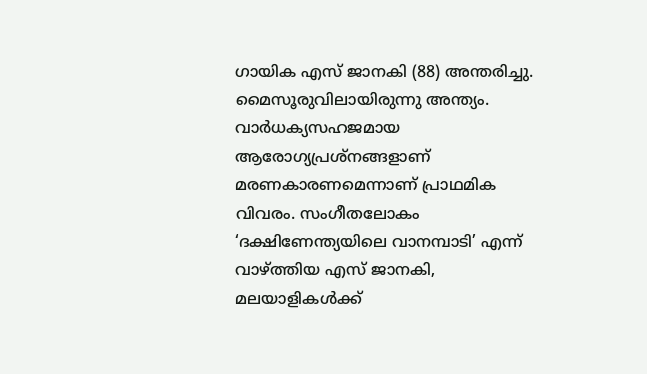ഗായിക എസ് ജാനകി (88) അന്തരിച്ചു. മൈസൂരുവിലായിരുന്നു അന്ത്യം. വാര്‍ധക്യസഹജമായ ആരോഗ്യപ്രശ്‌നങ്ങളാണ് മരണകാരണമെന്നാണ് പ്രാഥമിക വിവരം. സംഗീതലോകം ‘ദക്ഷിണേന്ത്യയിലെ വാനമ്പാടി’ എന്ന് വാഴ്ത്തിയ എസ് ജാനകി, മലയാളികള്‍ക്ക്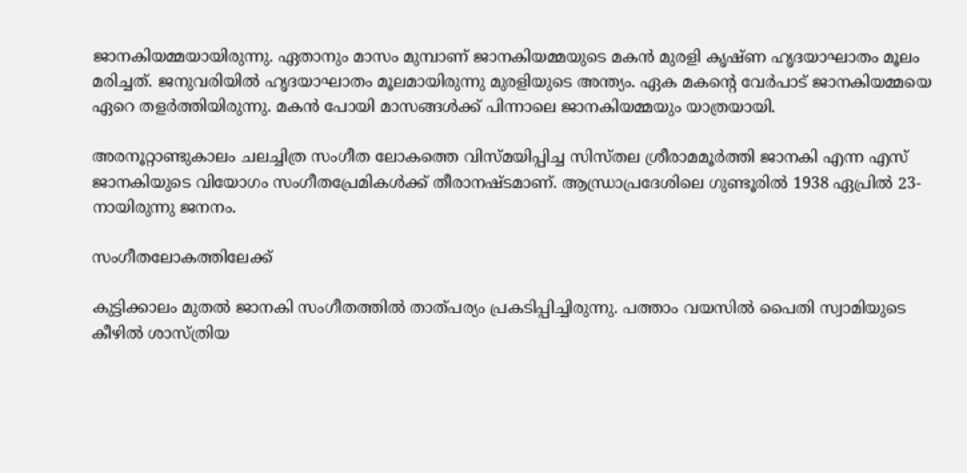ജാനകിയമ്മയായിരുന്നു. ഏതാനും മാസം മുമ്പാണ് ജാനകിയമ്മയുടെ മകന്‍ മുരളി കൃഷ്ണ ഹൃദയാഘാതം മൂലം മരിച്ചത്. ജനുവരിയില്‍ ഹൃദയാഘാതം മൂലമായിരുന്നു മുരളിയുടെ അന്ത്യം. ഏക മകന്റെ വേര്‍പാട് ജാനകിയമ്മയെ ഏറെ തളര്‍ത്തിയിരുന്നു. മകന്‍ പോയി മാസങ്ങള്‍ക്ക് പിന്നാലെ ജാനകിയമ്മയും യാത്രയായി.

അരനൂറ്റാണ്ടുകാലം ചലച്ചിത്ര സംഗീത ലോകത്തെ വിസ്മയിപ്പിച്ച സിസ്തല ശ്രീരാമമൂർത്തി ജാനകി എന്ന എസ് ജാനകിയുടെ വിയോഗം സംഗീതപ്രേമികള്‍ക്ക് തീരാനഷ്ടമാണ്. ആന്ധ്രാപ്രദേശിലെ ഗുണ്ടൂരില്‍ 1938 ഏപ്രില്‍ 23-നായിരുന്നു ജനനം.

സംഗീതലോകത്തിലേക്ക്‌

കുട്ടിക്കാലം മുതല്‍ ജാനകി സംഗീതത്തില്‍ താത്പര്യം പ്രകടിപ്പിച്ചിരുന്നു. പത്താം വയസില്‍ പൈതി സ്വാമിയുടെ കീഴില്‍ ശാസ്ത്രിയ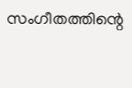സംഗീതത്തിന്റെ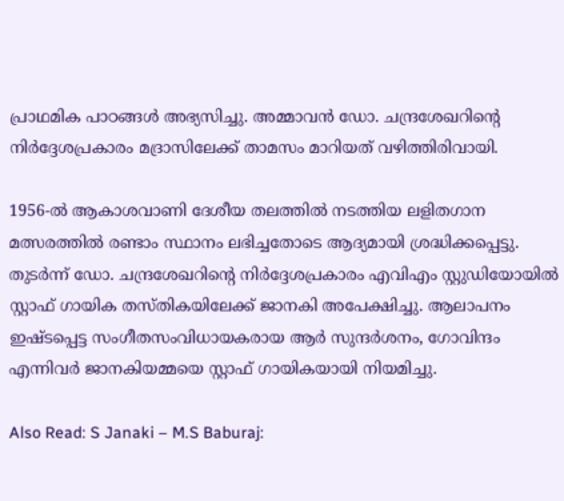പ്രാഥമിക പാഠങ്ങള്‍ അഭ്യസിച്ചു. അമ്മാവന്‍ ഡോ. ചന്ദ്രശേഖറിന്റെ നിര്‍ദ്ദേശപ്രകാരം മദ്രാസിലേക്ക് താമസം മാറിയത് വഴിത്തിരിവായി.

1956-ല്‍ ആകാശവാണി ദേശീയ തലത്തില്‍ നടത്തിയ ലളിതഗാന മത്സരത്തില്‍ രണ്ടാം സ്ഥാനം ലഭിച്ചതോടെ ആദ്യമായി ശ്രദ്ധിക്കപ്പെട്ടു. തുടര്‍ന്ന് ഡോ. ചന്ദ്രശേഖറിന്റെ നിര്‍ദ്ദേശപ്രകാരം എവിഎം സ്റ്റുഡിയോയില്‍ സ്റ്റാഫ് ഗായിക തസ്തികയിലേക്ക് ജാനകി അപേക്ഷിച്ചു. ആലാപനം ഇഷ്ടപ്പെട്ട സംഗീതസംവിധായകരായ ആര്‍ സുന്ദര്‍ശനം, ഗോവിന്ദം എന്നിവര്‍ ജാനകിയമ്മയെ സ്റ്റാഫ് ഗായികയായി നിയമിച്ചു.

Also Read: S Janaki – M.S Baburaj: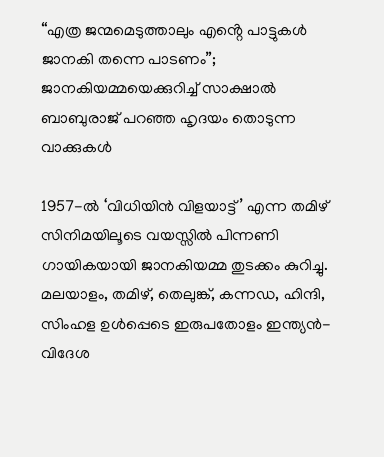“എത്ര ജന്മമെടുത്താലും എൻ്റെ പാട്ടുകൾ ജാനകി തന്നെ പാടണം”; ജാനകിയമ്മയെക്കുറിച്ച് സാക്ഷാൽ ബാബുരാജ് പറഞ്ഞ ഹൃദയം തൊടുന്ന വാക്കുകൾ

1957-ൽ ‘വിധിയിൻ വിളയാട്ട്’ എന്ന തമിഴ് സിനിമയിലൂടെ വയസ്സിൽ പിന്നണി ഗായികയായി ജാനകിയമ്മ തുടക്കം കുറിച്ചു. മലയാളം, തമിഴ്, തെലുങ്ക്, കന്നഡ, ഹിന്ദി, സിംഹള ഉൾപ്പെടെ ഇരുപതോളം ഇന്ത്യൻ-വിദേശ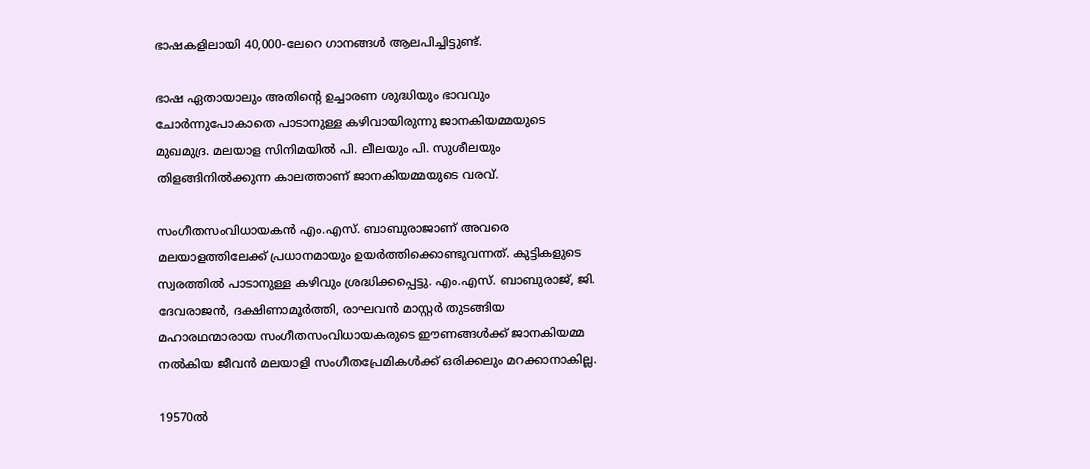ഭാഷകളിലായി 40,000-ലേറെ ഗാനങ്ങള്‍ ആലപിച്ചിട്ടുണ്ട്.

ഭാഷ ഏതായാലും അതിന്റെ ഉച്ചാരണ ശുദ്ധിയും ഭാവവും ചോർന്നുപോകാതെ പാടാനുള്ള കഴിവായിരുന്നു ജാനകിയമ്മയുടെ മുഖമുദ്ര. മലയാള സിനിമയിൽ പി. ലീലയും പി. സുശീലയും തിളങ്ങിനിൽക്കുന്ന കാലത്താണ് ജാനകിയമ്മയുടെ വരവ്.

സംഗീതസംവിധായകൻ എം.എസ്. ബാബുരാജാണ് അവരെ മലയാളത്തിലേക്ക് പ്രധാനമായും ഉയർത്തിക്കൊണ്ടുവന്നത്. കുട്ടികളുടെ സ്വരത്തിൽ പാടാനുള്ള കഴിവും ശ്രദ്ധിക്കപ്പെട്ടു. എം.എസ്. ബാബുരാജ്, ജി. ദേവരാജൻ, ദക്ഷിണാമൂർത്തി, രാഘവൻ മാസ്റ്റർ തുടങ്ങിയ മഹാരഥന്മാരായ സംഗീതസംവിധായകരുടെ ഈണങ്ങൾക്ക് ജാനകിയമ്മ നൽകിയ ജീവൻ മലയാളി സംഗീതപ്രേമികള്‍ക്ക് ഒരിക്കലും മറക്കാനാകില്ല.

19570ല്‍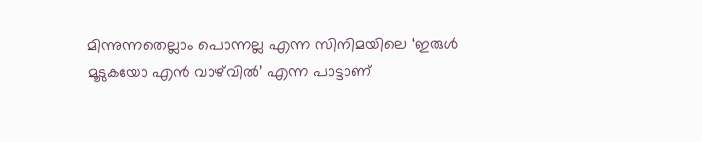മിന്നുന്നതെല്ലാം പൊന്നല്ല എന്ന സിനിമയിലെ ‘ഇരുള്‍ മൂടുകയോ എന്‍ വാഴ്‌വില്‍’ എന്ന പാട്ടാണ്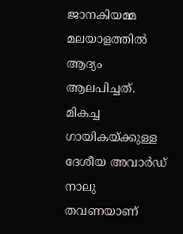ജാനകിയമ്മ മലയാളത്തില്‍ ആദ്യം ആലപിച്ചത്. മികച്ച ഗായികയ്ക്കുള്ള ദേശീയ അവാര്‍ഡ് നാലു തവണയാണ്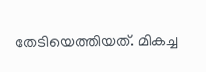തേടിയെത്തിയത്. മികച്ച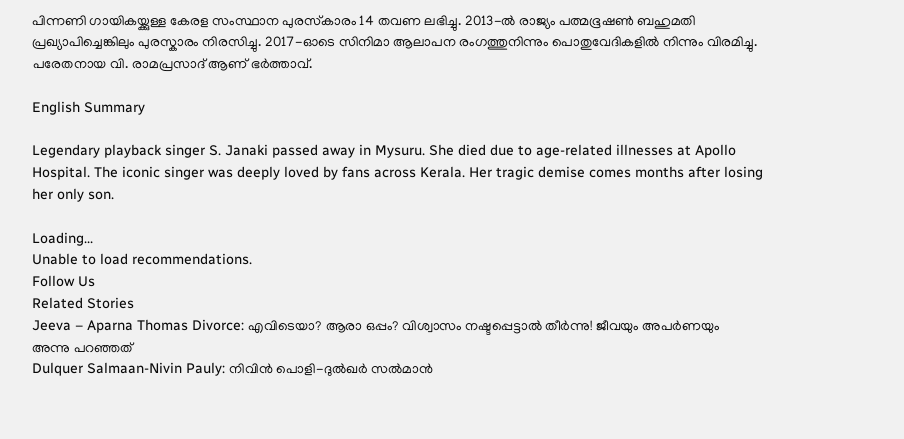പിന്നണി ഗായികയ്ക്കുള്ള കേരള സംസ്ഥാന പുരസ്‌കാരം 14 തവണ ലഭിച്ചു. 2013-ൽ രാജ്യം പത്മഭൂഷൺ ബഹുമതി പ്രഖ്യാപിച്ചെങ്കിലും പുരസ്കാരം നിരസിച്ചു. 2017-ഓടെ സിനിമാ ആലാപന രംഗത്തുനിന്നും പൊതുവേദികളിൽ നിന്നും വിരമിച്ചു. പരേതനായ വി. രാമപ്രസാദ് ആണ് ഭര്‍ത്താവ്.

English Summary

Legendary playback singer S. Janaki passed away in Mysuru. She died due to age-related illnesses at Apollo Hospital. The iconic singer was deeply loved by fans across Kerala. Her tragic demise comes months after losing her only son.

Loading...
Unable to load recommendations.
Follow Us
Related Stories
Jeeva – Aparna Thomas Divorce: എവിടെയാ? ആരാ ഒപ്പം? വിശ്വാസം നഷ്ടപ്പെട്ടാൽ തീർന്നു! ജീവയും അപർണയും അന്നു പറഞ്ഞത്
Dulquer Salmaan-Nivin Pauly: നിവിൻ പൊളി-ദുൽഖർ സൽമാൻ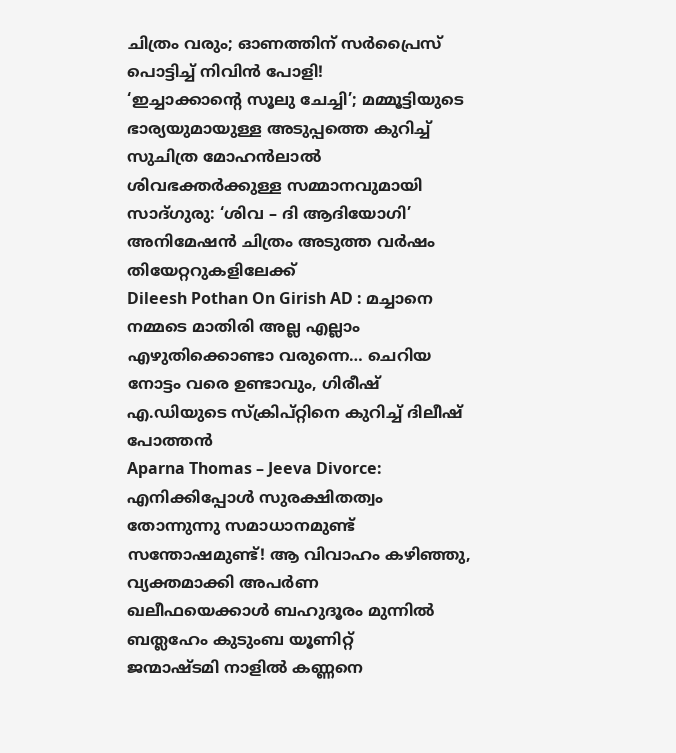ചിത്രം വരും; ഓണത്തിന് സർപ്രൈസ് പൊട്ടിച്ച് നിവിൻ പോളി!
‘ഇച്ചാക്കാൻ്റെ സൂലു ചേച്ചി’; മമ്മൂട്ടിയുടെ ഭാര്യയുമായുള്ള അടുപ്പത്തെ കുറിച്ച് സുചിത്ര മോഹൻലാൽ
ശിവഭക്തർക്കുള്ള സമ്മാനവുമായി സാദ്‌ഗുരു: ‘ശിവ – ദി ആദിയോഗി’ അനിമേഷൻ ചിത്രം അടുത്ത വർഷം തിയേറ്ററുകളിലേക്ക്
Dileesh Pothan On Girish AD : മച്ചാനെ നമ്മടെ മാതിരി അല്ല എല്ലാം എഴുതിക്കൊണ്ടാ വരുന്നെ… ചെറിയ നോട്ടം വരെ ഉണ്ടാവും, ഗിരീഷ് എ.ഡിയുടെ സ്ക്രിപ്റ്റിനെ കുറിച്ച് ദിലീഷ് പോത്തൻ
Aparna Thomas – Jeeva Divorce: എനിക്കിപ്പോൾ സുരക്ഷിതത്വം തോന്നുന്നു സമാധാനമുണ്ട് സന്തോഷമുണ്ട്! ആ വിവാഹം കഴിഞ്ഞു, വ്യക്തമാക്കി അപർണ
ഖലീഫയെക്കാൾ ബഹുദൂരം മുന്നിൽ ബത്ലഹേം കുടുംബ യൂണിറ്റ്
ജന്മാഷ്ടമി നാളിൽ കണ്ണനെ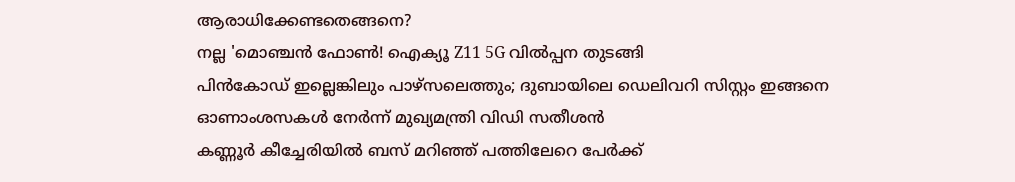ആരാധിക്കേണ്ടതെങ്ങനെ?
നല്ല 'മൊഞ്ചൻ ഫോൺ! ഐക്യൂ Z11 5G വിൽപ്പന തുടങ്ങി
പിൻകോഡ് ഇല്ലെങ്കിലും പാഴ്സലെത്തും; ദുബായിലെ ഡെലിവറി സിസ്റ്റം ഇങ്ങനെ
ഓണാംശസകൾ നേർന്ന് മുഖ്യമന്ത്രി വിഡി സതീശൻ
കണ്ണൂർ കീച്ചേരിയിൽ ബസ് മറിഞ്ഞ് പത്തിലേറെ പേർക്ക്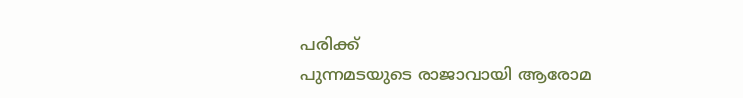പരിക്ക്
പുന്നമടയുടെ രാജാവായി ആരോമ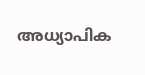അധ്യാപിക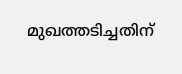മുഖത്തടിച്ചതിന്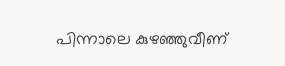പിന്നാലെ കുഴഞ്ഞുവീണ്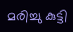മരിച്ചു കുട്ടി